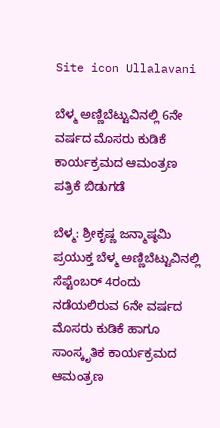Site icon Ullalavani

ಬೆಳ್ಮ ಅಣ್ಣಿಬೆಟ್ಟುವಿನಲ್ಲಿ 6ನೇ ವರ್ಷದ ಮೊಸರು ಕುಡಿಕೆ ಕಾರ್ಯಕ್ರಮದ ಆಮಂತ್ರಣ ಪತ್ರಿಕೆ ಬಿಡುಗಡೆ

ಬೆಳ್ಮ: ಶ್ರೀಕೃಷ್ಣ ಜನ್ಮಾಷ್ಠಮಿ ಪ್ರಯುಕ್ತ ಬೆಳ್ಮ ಅಣ್ಣಿಬೆಟ್ಟುವಿನಲ್ಲಿ ಸೆಪ್ಟೆಂಬರ್ 4ರಂದು ನಡೆಯಲಿರುವ 6ನೇ ವರ್ಷದ ಮೊಸರು ಕುಡಿಕೆ ಹಾಗೂ ಸಾಂಸ್ಕೃತಿಕ ಕಾರ್ಯಕ್ರಮದ ಆಮಂತ್ರಣ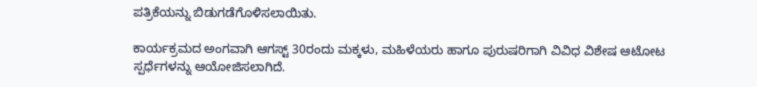ಪತ್ರಿಕೆಯನ್ನು ಬಿಡುಗಡೆಗೊಳಿಸಲಾಯಿತು.

ಕಾರ್ಯಕ್ರಮದ ಅಂಗವಾಗಿ ಆಗಸ್ಟ್ 30ರಂದು ಮಕ್ಕಳು, ಮಹಿಳೆಯರು ಹಾಗೂ ಪುರುಷರಿಗಾಗಿ ವಿವಿಧ ವಿಶೇಷ ಆಟೋಟ ಸ್ಪರ್ಧೆಗಳನ್ನು ಆಯೋಜಿಸಲಾಗಿದೆ.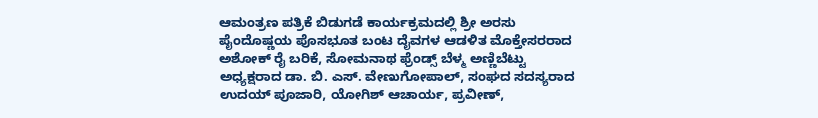ಆಮಂತ್ರಣ ಪತ್ರಿಕೆ ಬಿಡುಗಡೆ ಕಾರ್ಯಕ್ರಮದಲ್ಲಿ ಶ್ರೀ ಅರಸು ಪೈಂದೊಷ್ಣಯ ಪೊಸಭೂತ ಬಂಟ ದೈವಗಳ ಆಡಳಿತ ಮೊಕ್ತೇಸರರಾದ ಅಶೋಕ್ ರೈ ಬರಿಕೆ, ಸೋಮನಾಥ ಫ್ರೆಂಡ್ಸ್ ಬೆಳ್ಮ ಅಣ್ಣಿಬೆಟ್ಟು ಅಧ್ಯಕ್ಷರಾದ ಡಾ. ಬಿ. ಎಸ್. ವೇಣುಗೋಪಾಲ್, ಸಂಘದ ಸದಸ್ಯರಾದ ಉದಯ್ ಪೂಜಾರಿ, ಯೋಗಿಶ್ ಆಚಾರ್ಯ, ಪ್ರವೀಣ್,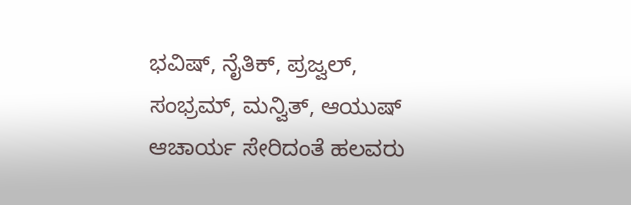ಭವಿಷ್, ನೈತಿಕ್, ಪ್ರಜ್ವಲ್, ಸಂಭ್ರಮ್, ಮನ್ವಿತ್, ಆಯುಷ್ ಆಚಾರ್ಯ ಸೇರಿದಂತೆ ಹಲವರು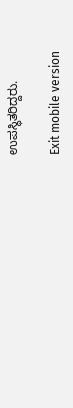ಉಪಸ್ಥಿತರಿದ್ದರು.

Exit mobile version